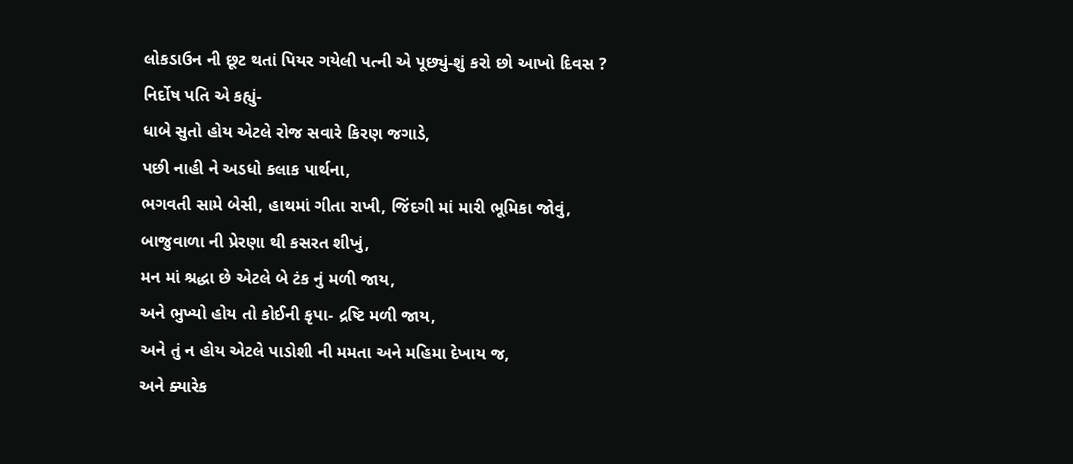લોકડાઉન ની છૂટ થતાં પિયર ગયેલી પત્ની એ પૂછ્યું-શું કરો છો આખો દિવસ ?
નિર્દોષ પતિ એ કહ્યું-
ધાબે સુતો હોય એટલે રોજ સવારે કિરણ જગાડે,
પછી નાહી ને અડધો કલાક પાર્થના,
ભગવતી સામે બેસી, હાથમાં ગીતા રાખી, જિંદગી માં મારી ભૂમિકા જોવું,
બાજુવાળા ની પ્રેરણા થી કસરત શીખું,
મન માં શ્રદ્ધા છે એટલે બે ટંક નું મળી જાય,
અને ભુખ્યો હોય તો કોઈની કૃપા- દ્રષ્ટિ મળી જાય,
અને તું ન હોય એટલે પાડોશી ની મમતા અને મહિમા દેખાય જ,
અને ક્યારેક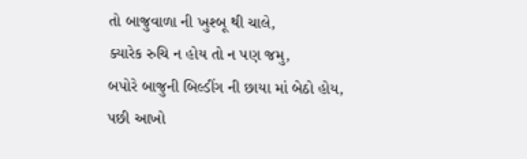તો બાજુવાળા ની ખુશ્બૂ થી ચાલે,
ક્યારેક રુચિ ન હોય તો ન પણ જમુ,
બપોરે બાજુની બિલ્ડીંગ ની છાયા માં બેઠો હોય,
પછી આખો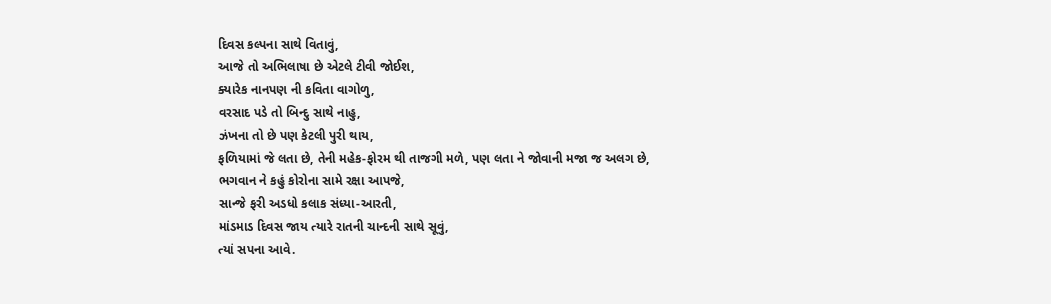દિવસ કલ્પના સાથે વિતાવું,
આજે તો અભિલાષા છે એટલે ટીવી જોઈશ,
ક્યારેક નાનપણ ની કવિતા વાગોળુ,
વરસાદ પડે તો બિન્દુ સાથે નાહુ,
ઝંખના તો છે પણ કેટલી પુરી થાય,
ફળિયામાં જે લતા છે, તેની મહેક-ફોરમ થી તાજગી મળે, પણ લતા ને જોવાની મજા જ અલગ છે,
ભગવાન ને કહું કોરોના સામે રક્ષા આપજે,
સાન્જે ફરી અડધો કલાક સંધ્યા-આરતી,
માંડમાડ દિવસ જાય ત્યારે રાતની ચાન્દની સાથે સૂવું,
ત્યાં સપના આવે.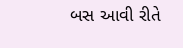બસ આવી રીતે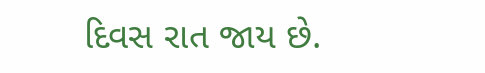દિવસ રાત જાય છે.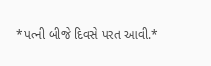*પત્ની બીજે દિવસે પરત આવી.*